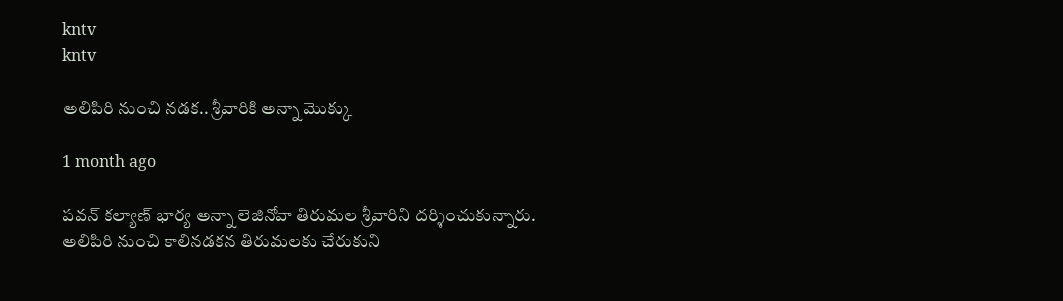kntv
kntv

అలిపిరి నుంచి నడక.. శ్రీవారికి అన్నా మొక్కు

1 month ago

పవన్ కల్యాణ్ భార్య అన్నా లెజినోవా తిరుమల శ్రీవారిని దర్శించుకున్నారు. అలిపిరి నుంచి కాలినడకన తిరుమలకు చేరుకుని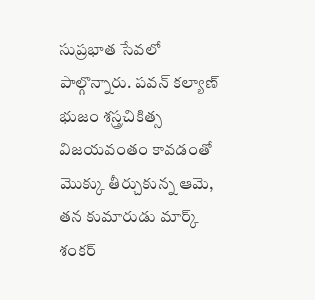సుప్రభాత సేవలో పాల్గొన్నారు. పవన్ కల్యాణ్ భుజం శస్త్రచికిత్స విజయవంతం కావడంతో మొక్కు తీర్చుకున్న ఆమె, తన కుమారుడు మార్క్ శంకర్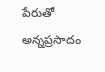పేరుతో అన్నప్రసాదం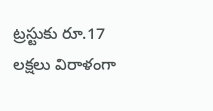ట్రస్టుకు రూ.17 లక్షలు విరాళంగా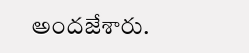అందజేశారు.